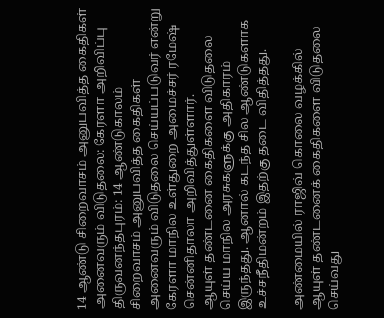14 ஆண்டு சிறைவாசம் அனுபவித்த கைதிகள் அனைவரும் விடுதலை: கேரளா அறிவிப்பு
திருவனந்தபுரம்: 14 ஆண்டுகாலம் சிறைவாசம் அனுபவித்த கைதிகள் அனைவரும் விடுதலை செய்யப்படுவர் என்று கேரளா மாநில உள்துறை அமைச்சர் ரமேஷ் சென்னிதாலா அறிவித்துள்ளார்.
ஆயுள் தண்டனை கைதிகளை விடுதலை செய்ய மாநில அரசுகளுக்கு அதிகாரம் இருந்தது. ஆனால் கடந்த சில ஆண்டுகளாக உச்சநீதிமன்றம் இதற்கு தடை விதித்தது.

அண்மையில் ராஜிவ் கொலை வழக்கில் ஆயுள் தண்டனைக் கைதிகளை விடுதலை செய்வது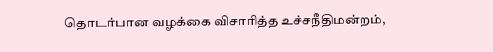தொடர்பான வழக்கை விசாரித்த உச்சநீதிமன்றம்,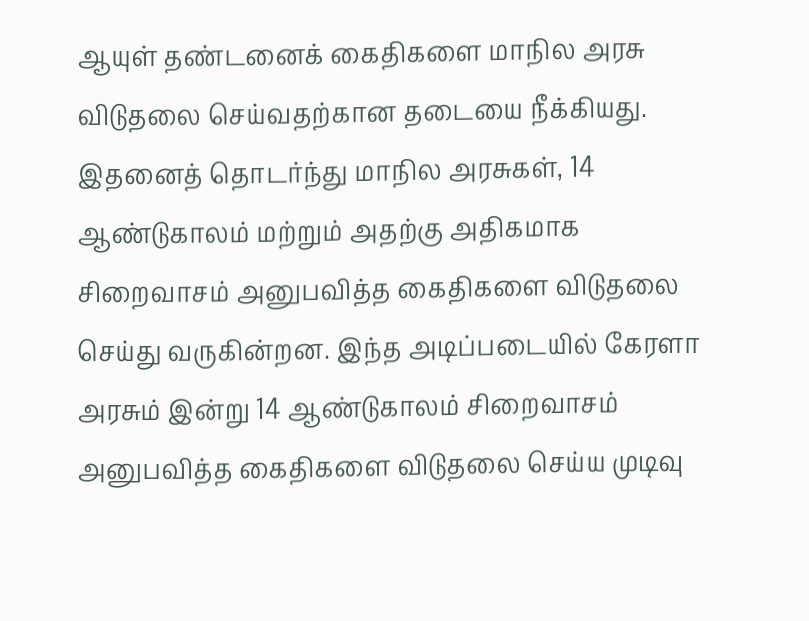ஆயுள் தண்டனைக் கைதிகளை மாநில அரசு விடுதலை செய்வதற்கான தடையை நீக்கியது.
இதனைத் தொடர்ந்து மாநில அரசுகள், 14 ஆண்டுகாலம் மற்றும் அதற்கு அதிகமாக சிறைவாசம் அனுபவித்த கைதிகளை விடுதலை செய்து வருகின்றன. இந்த அடிப்படையில் கேரளா அரசும் இன்று 14 ஆண்டுகாலம் சிறைவாசம் அனுபவித்த கைதிகளை விடுதலை செய்ய முடிவு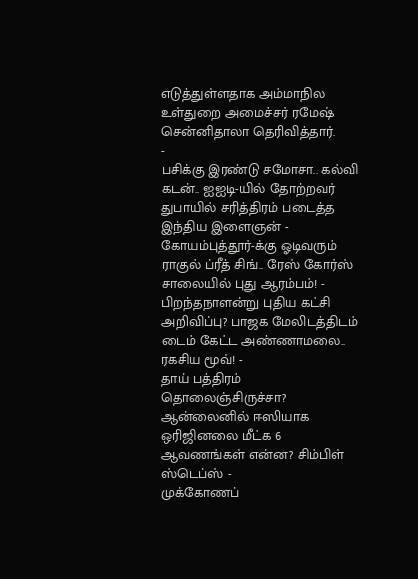எடுத்துள்ளதாக அம்மாநில உள்துறை அமைச்சர் ரமேஷ் சென்னிதாலா தெரிவித்தார்.
-
பசிக்கு இரண்டு சமோசா.. கல்வி கடன்.. ஐஐடி-யில் தோற்றவர் துபாயில் சரித்திரம் படைத்த இந்திய இளைஞன் -
கோயம்புத்தூர்-க்கு ஓடிவரும் ராகுல் ப்ரீத் சிங்.. ரேஸ் கோர்ஸ் சாலையில் புது ஆரம்பம்! -
பிறந்தநாளன்று புதிய கட்சி அறிவிப்பு? பாஜக மேலிடத்திடம் டைம் கேட்ட அண்ணாமலை.. ரகசிய மூவ்! -
தாய் பத்திரம் தொலைஞ்சிருச்சா? ஆன்லைனில் ஈஸியாக ஒரிஜினலை மீட்க 6 ஆவணங்கள் என்ன? சிம்பிள் ஸ்டெப்ஸ் -
முக்கோணப்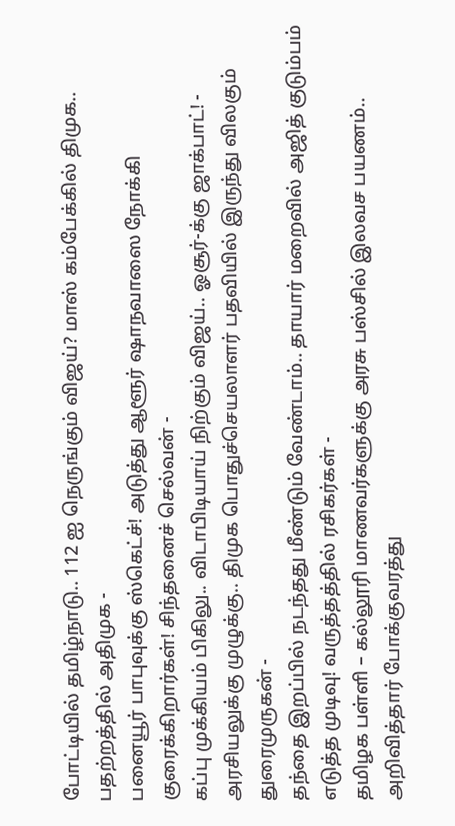போட்டியில் தமிழ்நாடு.. 112 ஐ நெருங்கும் விஜய்? மாஸ் கம்பேக்கில் திமுக.. பதற்றத்தில் அதிமுக -
பனையூர் பாபுவுக்கு ஸ்கெட்ச்! அடுத்து ஆளூர் ஷாநவாஸை நோக்கி குரைக்கிறார்கள்! சிந்தனைச் செல்வன் -
கப்பு முக்கியம் பிகிலு.. விடாபிடியாய் நிற்கும் விஜய்.. ஓசூர்-க்கு ஜாக்பாட்! -
அரசியலுக்கு முழுக்கு.. திமுக பொதுச்செயலாளர் பதவியில் இருந்து விலகும் துரைமுருகன் -
தந்தை இறப்பில் நடந்தது மீண்டும் வேண்டாம்.. தாயார் மறைவில் அஜித் குடும்பம் எடுத்த முடிவு! வருத்தத்தில் ரசிகர்கள் -
தமிழக பள்ளி – கல்லூரி மாணவர்களுக்கு அரசு பஸ்சில் இலவச பயணம்.. அறிவித்தார் போக்குவரத்து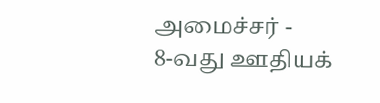அமைச்சர் -
8-வது ஊதியக்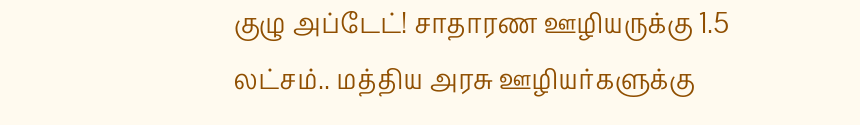குழு அப்டேட்! சாதாரண ஊழியருக்கு 1.5 லட்சம்.. மத்திய அரசு ஊழியர்களுக்கு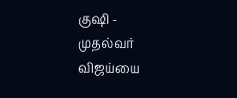குஷி -
முதல்வர் விஜய்யை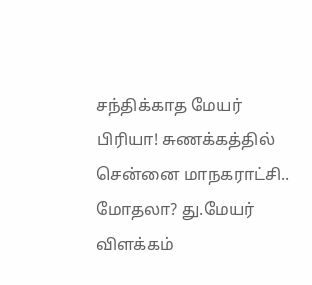சந்திக்காத மேயர் பிரியா! சுணக்கத்தில் சென்னை மாநகராட்சி.. மோதலா? து.மேயர் விளக்கம்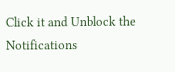Click it and Unblock the Notifications